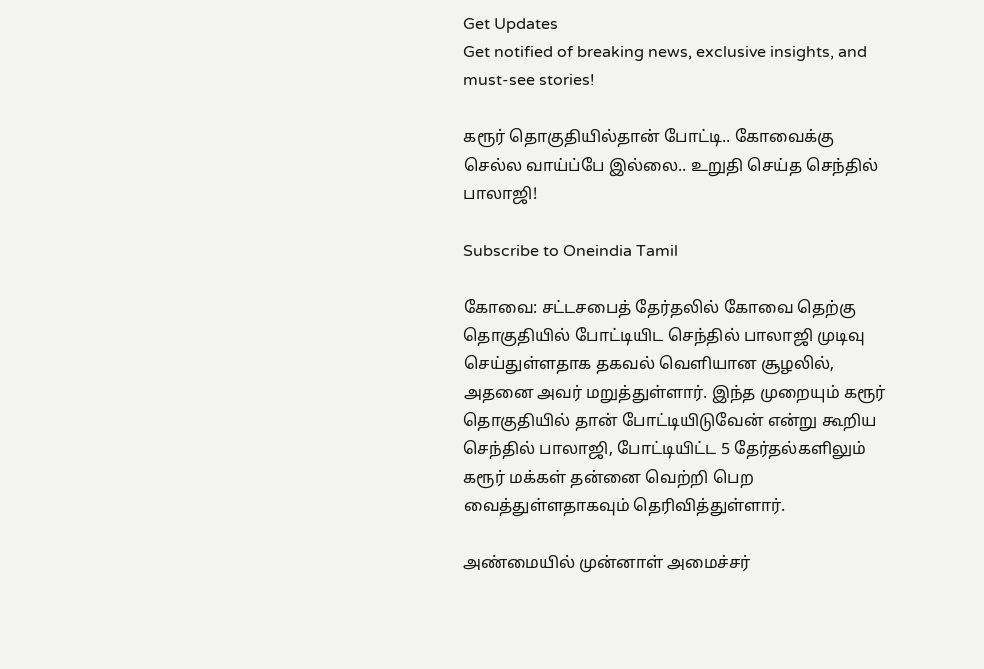Get Updates
Get notified of breaking news, exclusive insights, and must-see stories!

கரூர் தொகுதியில்தான் போட்டி.. கோவைக்கு செல்ல வாய்ப்பே இல்லை.. உறுதி செய்த செந்தில் பாலாஜி!

Subscribe to Oneindia Tamil

கோவை: சட்டசபைத் தேர்தலில் கோவை தெற்கு தொகுதியில் போட்டியிட செந்தில் பாலாஜி முடிவு செய்துள்ளதாக தகவல் வெளியான சூழலில், அதனை அவர் மறுத்துள்ளார். இந்த முறையும் கரூர் தொகுதியில் தான் போட்டியிடுவேன் என்று கூறிய செந்தில் பாலாஜி, போட்டியிட்ட 5 தேர்தல்களிலும் கரூர் மக்கள் தன்னை வெற்றி பெற வைத்துள்ளதாகவும் தெரிவித்துள்ளார்.

அண்மையில் முன்னாள் அமைச்சர்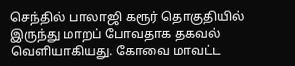செந்தில் பாலாஜி கரூர் தொகுதியில் இருந்து மாறப் போவதாக தகவல் வெளியாகியது. கோவை மாவட்ட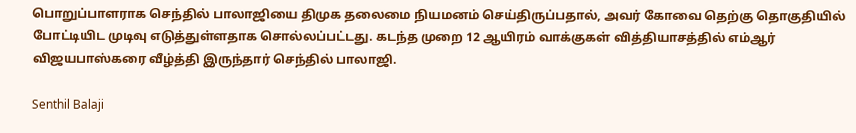பொறுப்பாளராக செந்தில் பாலாஜியை திமுக தலைமை நியமனம் செய்திருப்பதால், அவர் கோவை தெற்கு தொகுதியில் போட்டியிட முடிவு எடுத்துள்ளதாக சொல்லப்பட்டது. கடந்த முறை 12 ஆயிரம் வாக்குகள் வித்தியாசத்தில் எம்ஆர் விஜயபாஸ்கரை வீழ்த்தி இருந்தார் செந்தில் பாலாஜி.

Senthil Balaji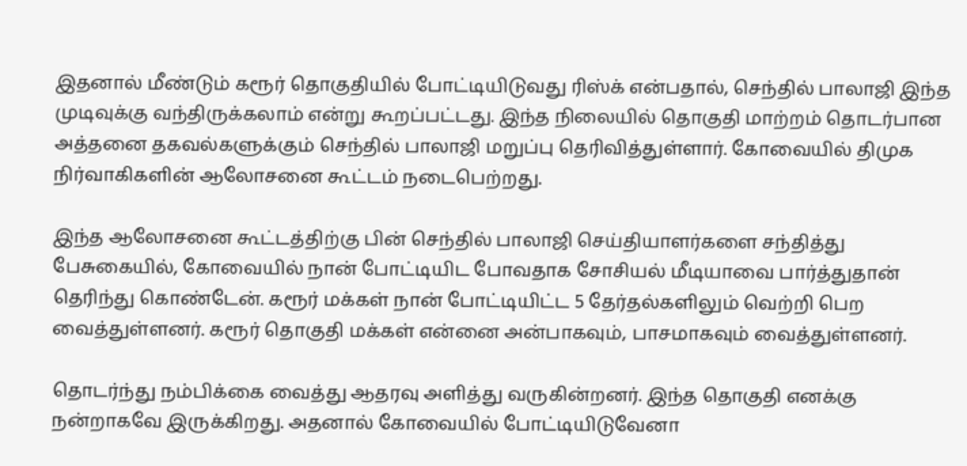இதனால் மீண்டும் கரூர் தொகுதியில் போட்டியிடுவது ரிஸ்க் என்பதால், செந்தில் பாலாஜி இந்த முடிவுக்கு வந்திருக்கலாம் என்று கூறப்பட்டது. இந்த நிலையில் தொகுதி மாற்றம் தொடர்பான அத்தனை தகவல்களுக்கும் செந்தில் பாலாஜி மறுப்பு தெரிவித்துள்ளார். கோவையில் திமுக நிர்வாகிகளின் ஆலோசனை கூட்டம் நடைபெற்றது.

இந்த ஆலோசனை கூட்டத்திற்கு பின் செந்தில் பாலாஜி செய்தியாளர்களை சந்தித்து பேசுகையில், கோவையில் நான் போட்டியிட போவதாக சோசியல் மீடியாவை பார்த்துதான் தெரிந்து கொண்டேன். கரூர் மக்கள் நான் போட்டியிட்ட 5 தேர்தல்களிலும் வெற்றி பெற வைத்துள்ளனர். கரூர் தொகுதி மக்கள் என்னை அன்பாகவும், பாசமாகவும் வைத்துள்ளனர்.

தொடர்ந்து நம்பிக்கை வைத்து ஆதரவு அளித்து வருகின்றனர். இந்த தொகுதி எனக்கு நன்றாகவே இருக்கிறது. அதனால் கோவையில் போட்டியிடுவேனா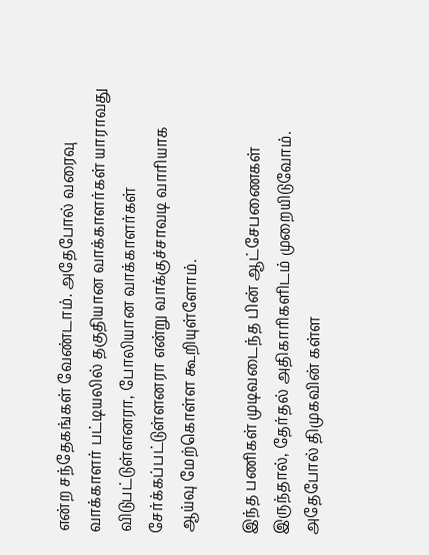என்ற சந்தேகங்கள் வேண்டாம். அதேபோல் வரைவு வாக்காளர் பட்டியலில் தகுதியான வாக்காளர்கள் யாராவது விடுபட்டுள்ளனரா, போலியான வாக்காளர்கள் சேர்க்கப்பட்டுள்ளனரா என்று வாக்குச்சாவடி வாரியாக ஆய்வு மேற்கொள்ள கூறியுள்ளோம்.

இந்த பணிகள் முடிவடைந்த பின் ஆட்சேபணைகள் இருந்தால், தேர்தல் அதிகாரிகளிடம் முறையிடுவோம். அதேபோல் திமுகவின் கள்ள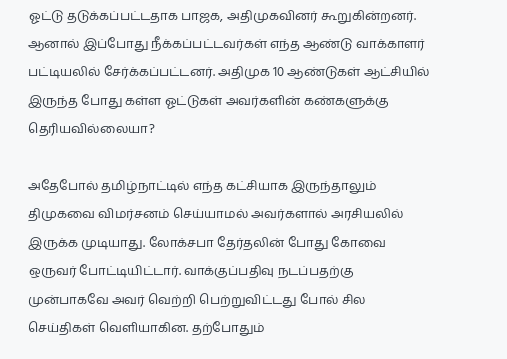ஓட்டு தடுக்கப்பட்டதாக பாஜக, அதிமுகவினர் கூறுகின்றனர். ஆனால் இப்போது நீக்கப்பட்டவர்கள் எந்த ஆண்டு வாக்காளர் பட்டியலில் சேர்க்கப்பட்டனர். அதிமுக 10 ஆண்டுகள் ஆட்சியில் இருந்த போது கள்ள ஓட்டுகள் அவர்களின் கண்களுக்கு தெரியவில்லையா?

அதேபோல் தமிழ்நாட்டில் எந்த கட்சியாக இருந்தாலும் திமுகவை விமர்சனம் செய்யாமல் அவர்களால் அரசியலில் இருக்க முடியாது. லோக்சபா தேர்தலின் போது கோவை ஒருவர் போட்டியிட்டார். வாக்குப்பதிவு நடப்பதற்கு முன்பாகவே அவர் வெற்றி பெற்றுவிட்டது போல் சில செய்திகள் வெளியாகின. தற்போதும்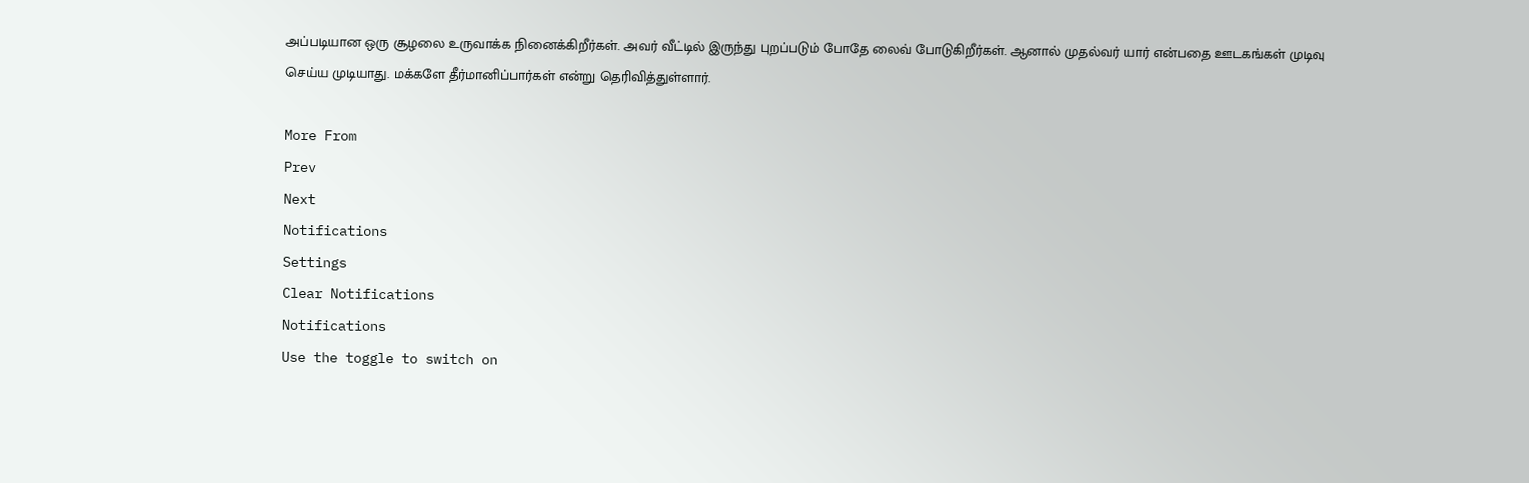அப்படியான ஒரு சூழலை உருவாக்க நினைக்கிறீர்கள். அவர் வீட்டில் இருந்து புறப்படும் போதே லைவ் போடுகிறீர்கள். ஆனால் முதல்வர் யார் என்பதை ஊடகங்கள் முடிவு செய்ய முடியாது. மக்களே தீர்மானிப்பார்கள் என்று தெரிவித்துள்ளார்.

More From
Prev
Next
Notifications
Settings
Clear Notifications
Notifications
Use the toggle to switch on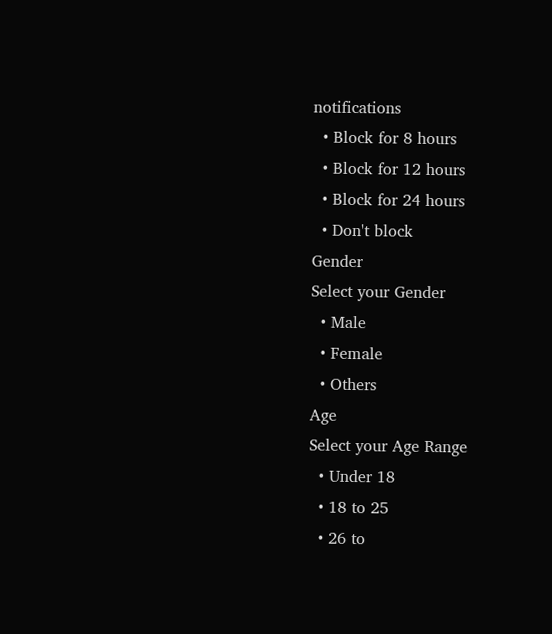notifications
  • Block for 8 hours
  • Block for 12 hours
  • Block for 24 hours
  • Don't block
Gender
Select your Gender
  • Male
  • Female
  • Others
Age
Select your Age Range
  • Under 18
  • 18 to 25
  • 26 to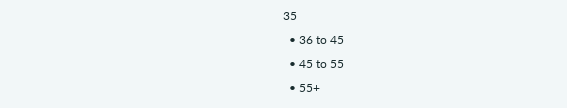35
  • 36 to 45
  • 45 to 55
  • 55+